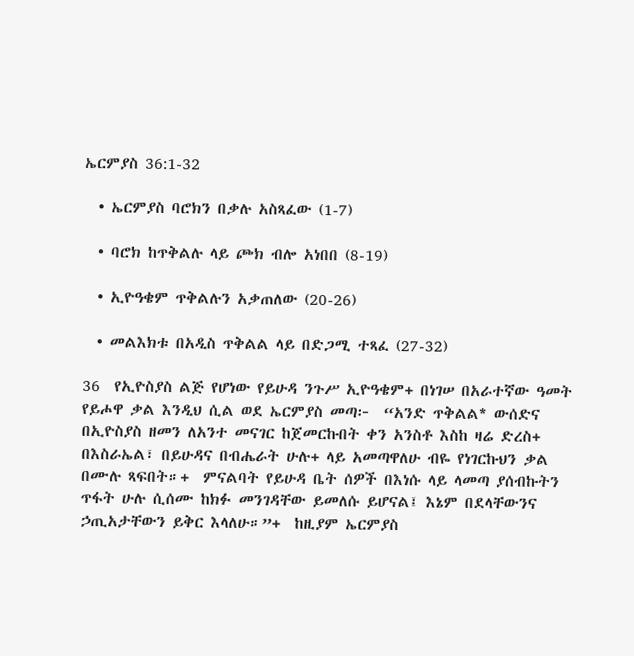ኤርምያስ 36:1-32

  • ኤርምያስ ባሮክን በቃሉ አስጻፈው (1-7)

  • ባሮክ ከጥቅልሉ ላይ ጮክ ብሎ አነበበ (8-19)

  • ኢዮዓቄም ጥቅልሉን አቃጠለው (20-26)

  • መልእክቱ በአዲስ ጥቅልል ላይ በድጋሚ ተጻፈ (27-32)

36  የኢዮስያስ ልጅ የሆነው የይሁዳ ንጉሥ ኢዮዓቄም+ በነገሠ በአራተኛው ዓመት የይሖዋ ቃል እንዲህ ሲል ወደ ኤርምያስ መጣ፦  “አንድ ጥቅልል* ውሰድና በኢዮስያስ ዘመን ለአንተ መናገር ከጀመርኩበት ቀን አንስቶ እስከ ዛሬ ድረስ+ በእስራኤል፣ በይሁዳና በብሔራት ሁሉ+ ላይ አመጣዋለሁ ብዬ የነገርኩህን ቃል በሙሉ ጻፍበት።+  ምናልባት የይሁዳ ቤት ሰዎች በእነሱ ላይ ላመጣ ያሰብኩትን ጥፋት ሁሉ ሲሰሙ ከክፉ መንገዳቸው ይመለሱ ይሆናል፤ እኔም በደላቸውንና ኃጢአታቸውን ይቅር እላለሁ።”+  ከዚያም ኤርምያስ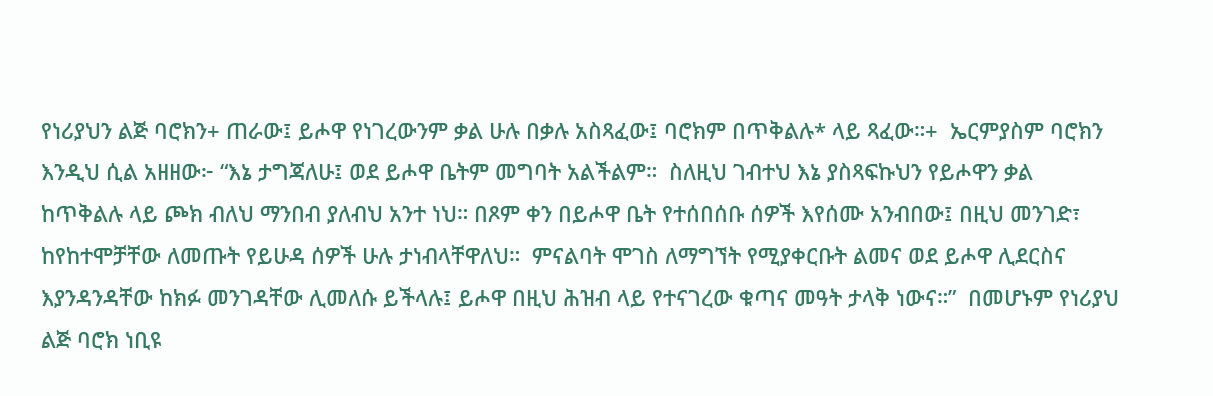የነሪያህን ልጅ ባሮክን+ ጠራው፤ ይሖዋ የነገረውንም ቃል ሁሉ በቃሉ አስጻፈው፤ ባሮክም በጥቅልሉ* ላይ ጻፈው።+  ኤርምያስም ባሮክን እንዲህ ሲል አዘዘው፦ “እኔ ታግጃለሁ፤ ወደ ይሖዋ ቤትም መግባት አልችልም።  ስለዚህ ገብተህ እኔ ያስጻፍኩህን የይሖዋን ቃል ከጥቅልሉ ላይ ጮክ ብለህ ማንበብ ያለብህ አንተ ነህ። በጾም ቀን በይሖዋ ቤት የተሰበሰቡ ሰዎች እየሰሙ አንብበው፤ በዚህ መንገድ፣ ከየከተሞቻቸው ለመጡት የይሁዳ ሰዎች ሁሉ ታነብላቸዋለህ።  ምናልባት ሞገስ ለማግኘት የሚያቀርቡት ልመና ወደ ይሖዋ ሊደርስና እያንዳንዳቸው ከክፉ መንገዳቸው ሊመለሱ ይችላሉ፤ ይሖዋ በዚህ ሕዝብ ላይ የተናገረው ቁጣና መዓት ታላቅ ነውና።”  በመሆኑም የነሪያህ ልጅ ባሮክ ነቢዩ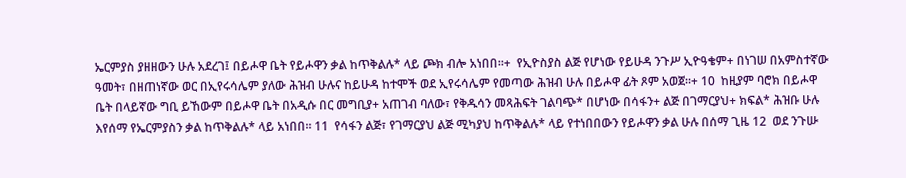ኤርምያስ ያዘዘውን ሁሉ አደረገ፤ በይሖዋ ቤት የይሖዋን ቃል ከጥቅልሉ* ላይ ጮክ ብሎ አነበበ።+  የኢዮስያስ ልጅ የሆነው የይሁዳ ንጉሥ ኢዮዓቄም+ በነገሠ በአምስተኛው ዓመት፣ በዘጠነኛው ወር በኢየሩሳሌም ያለው ሕዝብ ሁሉና ከይሁዳ ከተሞች ወደ ኢየሩሳሌም የመጣው ሕዝብ ሁሉ በይሖዋ ፊት ጾም አወጀ።+ 10  ከዚያም ባሮክ በይሖዋ ቤት በላይኛው ግቢ ይኸውም በይሖዋ ቤት በአዲሱ በር መግቢያ+ አጠገብ ባለው፣ የቅዱሳን መጻሕፍት ገልባጭ* በሆነው በሳፋን+ ልጅ በገማርያህ+ ክፍል* ሕዝቡ ሁሉ እየሰማ የኤርምያስን ቃል ከጥቅልሉ* ላይ አነበበ። 11  የሳፋን ልጅ፣ የገማርያህ ልጅ ሚካያህ ከጥቅልሉ* ላይ የተነበበውን የይሖዋን ቃል ሁሉ በሰማ ጊዜ 12  ወደ ንጉሡ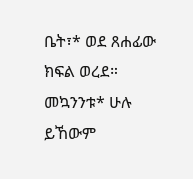ቤት፣* ወደ ጸሐፊው ክፍል ወረደ። መኳንንቱ* ሁሉ ይኸውም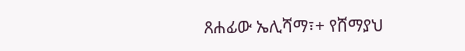ጸሐፊው ኤሊሻማ፣+ የሸማያህ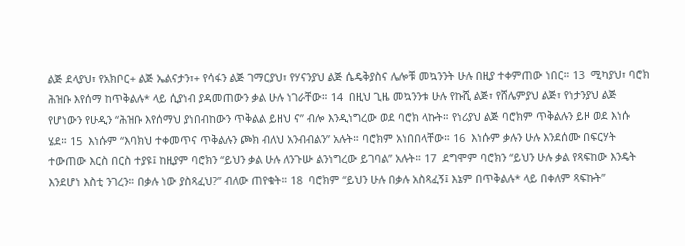ልጅ ደላያህ፣ የአክቦር+ ልጅ ኤልናታን፣+ የሳፋን ልጅ ገማርያህ፣ የሃናንያህ ልጅ ሴዴቅያስና ሌሎቹ መኳንንት ሁሉ በዚያ ተቀምጠው ነበር። 13  ሚካያህ፣ ባሮክ ሕዝቡ እየሰማ ከጥቅልሉ* ላይ ሲያነብ ያዳመጠውን ቃል ሁሉ ነገራቸው። 14  በዚህ ጊዜ መኳንንቱ ሁሉ የኩሺ ልጅ፣ የሸሌምያህ ልጅ፣ የነታንያህ ልጅ የሆነውን የሁዲን “ሕዝቡ እየሰማህ ያነበብከውን ጥቅልል ይዘህ ና” ብሎ እንዲነግረው ወደ ባሮክ ላኩት። የነሪያህ ልጅ ባሮክም ጥቅልሉን ይዞ ወደ እነሱ ሄደ። 15  እነሱም “እባክህ ተቀመጥና ጥቅልሉን ጮክ ብለህ አንብብልን” አሉት። ባሮክም አነበበላቸው። 16  እነሱም ቃሉን ሁሉ እንደሰሙ በፍርሃት ተውጠው እርስ በርስ ተያዩ፤ ከዚያም ባሮክን “ይህን ቃል ሁሉ ለንጉሡ ልንነግረው ይገባል” አሉት። 17  ደግሞም ባሮክን “ይህን ሁሉ ቃል የጻፍከው እንዴት እንደሆነ እስቲ ንገረን። በቃሉ ነው ያስጻፈህ?” ብለው ጠየቁት። 18  ባሮክም “ይህን ሁሉ በቃሉ አስጻፈኝ፤ እኔም በጥቅልሉ* ላይ በቀለም ጻፍኩት”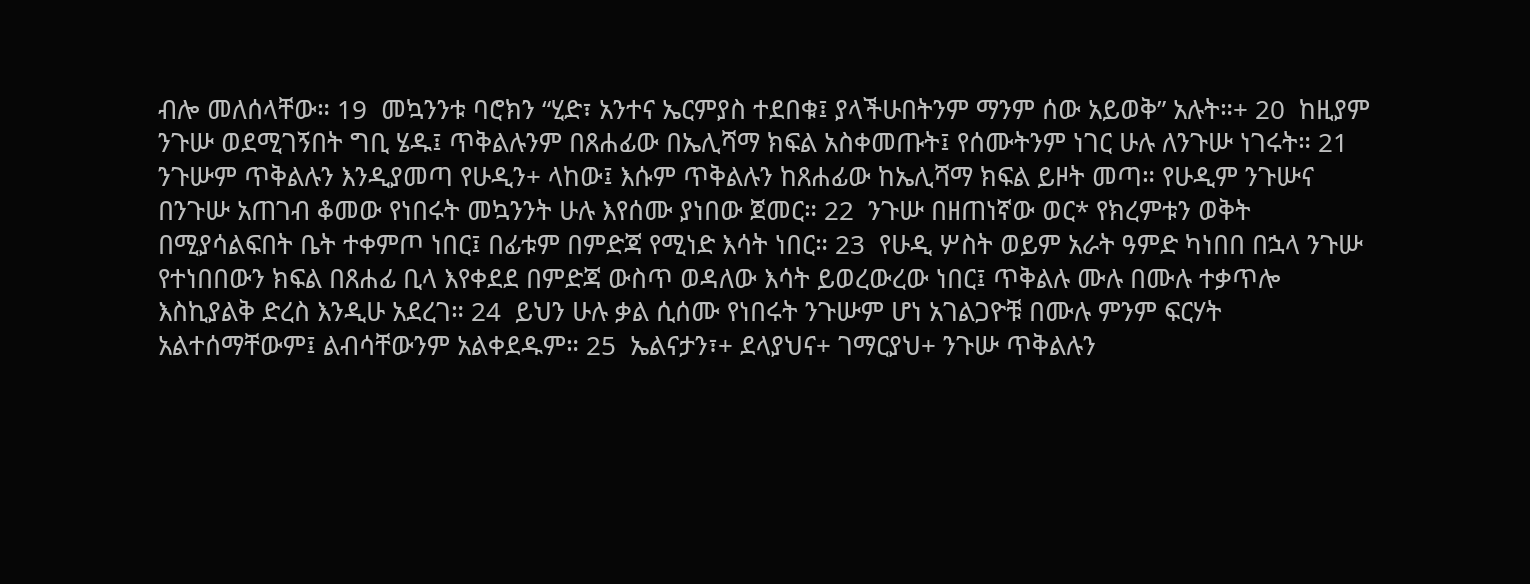ብሎ መለሰላቸው። 19  መኳንንቱ ባሮክን “ሂድ፣ አንተና ኤርምያስ ተደበቁ፤ ያላችሁበትንም ማንም ሰው አይወቅ” አሉት።+ 20  ከዚያም ንጉሡ ወደሚገኝበት ግቢ ሄዱ፤ ጥቅልሉንም በጸሐፊው በኤሊሻማ ክፍል አስቀመጡት፤ የሰሙትንም ነገር ሁሉ ለንጉሡ ነገሩት። 21  ንጉሡም ጥቅልሉን እንዲያመጣ የሁዲን+ ላከው፤ እሱም ጥቅልሉን ከጸሐፊው ከኤሊሻማ ክፍል ይዞት መጣ። የሁዲም ንጉሡና በንጉሡ አጠገብ ቆመው የነበሩት መኳንንት ሁሉ እየሰሙ ያነበው ጀመር። 22  ንጉሡ በዘጠነኛው ወር* የክረምቱን ወቅት በሚያሳልፍበት ቤት ተቀምጦ ነበር፤ በፊቱም በምድጃ የሚነድ እሳት ነበር። 23  የሁዲ ሦስት ወይም አራት ዓምድ ካነበበ በኋላ ንጉሡ የተነበበውን ክፍል በጸሐፊ ቢላ እየቀደደ በምድጃ ውስጥ ወዳለው እሳት ይወረውረው ነበር፤ ጥቅልሉ ሙሉ በሙሉ ተቃጥሎ እስኪያልቅ ድረስ እንዲሁ አደረገ። 24  ይህን ሁሉ ቃል ሲሰሙ የነበሩት ንጉሡም ሆነ አገልጋዮቹ በሙሉ ምንም ፍርሃት አልተሰማቸውም፤ ልብሳቸውንም አልቀደዱም። 25  ኤልናታን፣+ ደላያህና+ ገማርያህ+ ንጉሡ ጥቅልሉን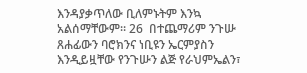እንዳያቃጥለው ቢለምኑትም እንኳ አልሰማቸውም። 26  በተጨማሪም ንጉሡ ጸሐፊውን ባሮክንና ነቢዩን ኤርምያስን እንዲይዟቸው የንጉሡን ልጅ የራህምኤልን፣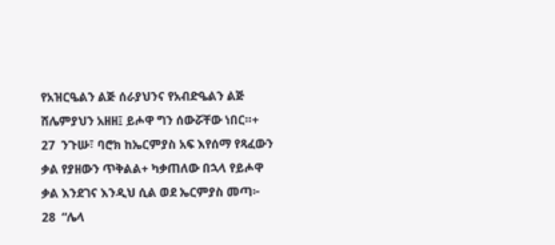የአዝርዔልን ልጅ ሰራያህንና የአብድዔልን ልጅ ሸሌምያህን አዘዘ፤ ይሖዋ ግን ሰውሯቸው ነበር።+ 27  ንጉሡ፣ ባሮክ ከኤርምያስ አፍ እየሰማ የጻፈውን ቃል የያዘውን ጥቅልል+ ካቃጠለው በኋላ የይሖዋ ቃል እንደገና እንዲህ ሲል ወደ ኤርምያስ መጣ፦ 28  “ሌላ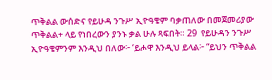ጥቅልል ውሰድና የይሁዳ ንጉሥ ኢዮዓቄም ባቃጠለው በመጀመሪያው ጥቅልል+ ላይ የነበረውን ያንኑ ቃል ሁሉ ጻፍበት። 29  የይሁዳን ንጉሥ ኢዮዓቄምንም እንዲህ በለው፦ ‘ይሖዋ እንዲህ ይላል፦ “ይህን ጥቅልል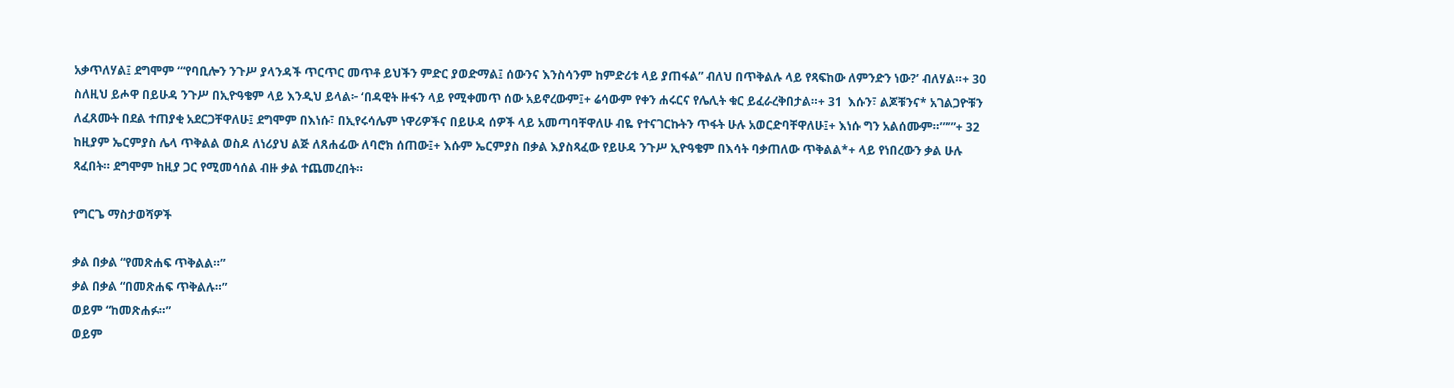አቃጥለሃል፤ ደግሞም ‘“የባቢሎን ንጉሥ ያላንዳች ጥርጥር መጥቶ ይህችን ምድር ያወድማል፤ ሰውንና እንስሳንም ከምድሪቱ ላይ ያጠፋል” ብለህ በጥቅልሉ ላይ የጻፍከው ለምንድን ነው?’ ብለሃል።+ 30  ስለዚህ ይሖዋ በይሁዳ ንጉሥ በኢዮዓቄም ላይ እንዲህ ይላል፦ ‘በዳዊት ዙፋን ላይ የሚቀመጥ ሰው አይኖረውም፤+ ሬሳውም የቀን ሐሩርና የሌሊት ቁር ይፈራረቅበታል።+ 31  እሱን፣ ልጆቹንና* አገልጋዮቹን ለፈጸሙት በደል ተጠያቂ አደርጋቸዋለሁ፤ ደግሞም በእነሱ፣ በኢየሩሳሌም ነዋሪዎችና በይሁዳ ሰዎች ላይ አመጣባቸዋለሁ ብዬ የተናገርኩትን ጥፋት ሁሉ አወርድባቸዋለሁ፤+ እነሱ ግን አልሰሙም።’”’”+ 32  ከዚያም ኤርምያስ ሌላ ጥቅልል ወስዶ ለነሪያህ ልጅ ለጸሐፊው ለባሮክ ሰጠው፤+ እሱም ኤርምያስ በቃል እያስጻፈው የይሁዳ ንጉሥ ኢዮዓቄም በእሳት ባቃጠለው ጥቅልል*+ ላይ የነበረውን ቃል ሁሉ ጻፈበት። ደግሞም ከዚያ ጋር የሚመሳሰል ብዙ ቃል ተጨመረበት።

የግርጌ ማስታወሻዎች

ቃል በቃል “የመጽሐፍ ጥቅልል።”
ቃል በቃል “በመጽሐፍ ጥቅልሉ።”
ወይም “ከመጽሐፉ።”
ወይም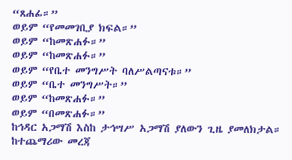“ጸሐፊ።”
ወይም “የመመገቢያ ክፍል።”
ወይም “ከመጽሐፉ።”
ወይም “ከመጽሐፉ።”
ወይም “የቤተ መንግሥት ባለሥልጣናቱ።”
ወይም “ቤተ መንግሥት።”
ወይም “ከመጽሐፉ።”
ወይም “በመጽሐፉ።”
ከኅዳር አጋማሽ እስከ ታኅሣሥ አጋማሽ ያለውን ጊዜ ያመለክታል። ከተጨማሪው መረጃ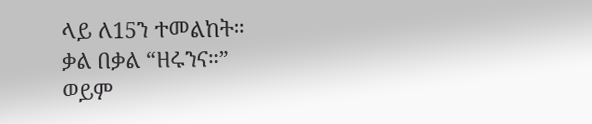ላይ ለ15ን ተመልከት።
ቃል በቃል “ዘሩንና።”
ወይም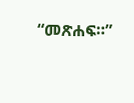“መጽሐፍ።”